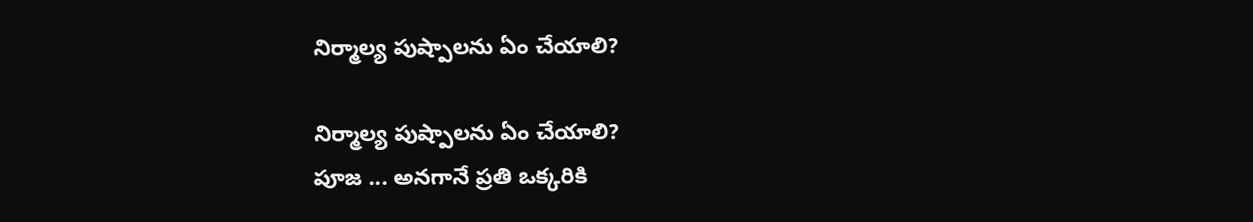నిర్మాల్య పుష్పాలను ఏం చేయాలి?

నిర్మాల్య పుష్పాలను ఏం చేయాలి?
పూజ ... అనగానే ప్రతి ఒక్కరికి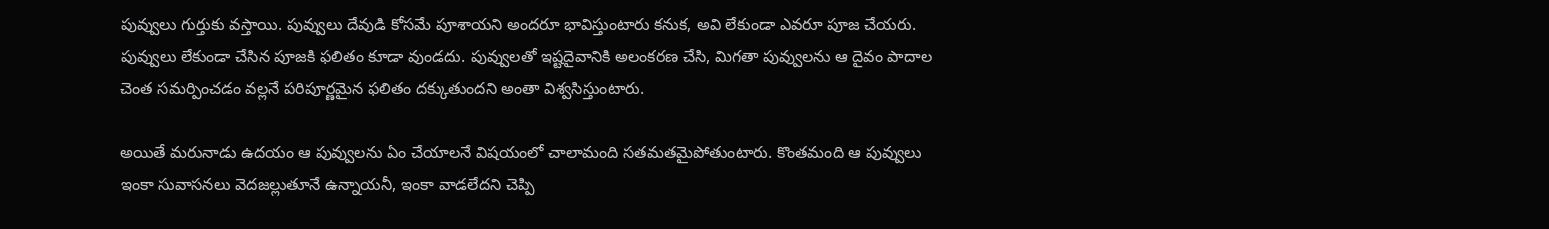పువ్వులు గుర్తుకు వస్తాయి. పువ్వులు దేవుడి కోసమే పూశాయని అందరూ భావిస్తుంటారు కనుక, అవి లేకుండా ఎవరూ పూజ చేయరు. పువ్వులు లేకుండా చేసిన పూజకి ఫలితం కూడా వుండదు. పువ్వులతో ఇష్టదైవానికి అలంకరణ చేసి, మిగతా పువ్వులను ఆ దైవం పాదాల చెంత సమర్పించడం వల్లనే పరిపూర్ణమైన ఫలితం దక్కుతుందని అంతా విశ్వసిస్తుంటారు.

అయితే మరునాడు ఉదయం ఆ పువ్వులను ఏం చేయాలనే విషయంలో చాలామంది సతమతమైపోతుంటారు. కొంతమంది ఆ పువ్వులు ఇంకా సువాసనలు వెదజల్లుతూనే ఉన్నాయనీ, ఇంకా వాడలేదని చెప్పి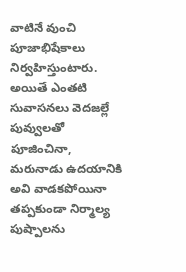వాటినే వుంచి పూజాభిషేకాలు నిర్వహిస్తుంటారు. అయితే ఎంతటి సువాసనలు వెదజల్లే పువ్వులతో పూజించినా, మరునాడు ఉదయానికి అవి వాడకపోయినా తప్పకుండా నిర్మాల్య పుష్పాలను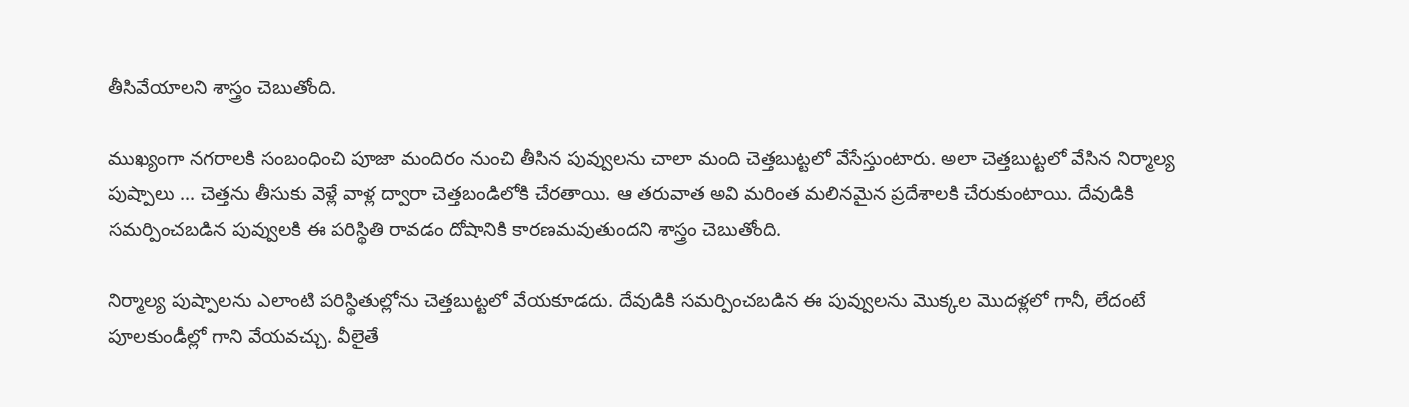తీసివేయాలని శాస్త్రం చెబుతోంది.

ముఖ్యంగా నగరాలకి సంబంధించి పూజా మందిరం నుంచి తీసిన పువ్వులను చాలా మంది చెత్తబుట్టలో వేసేస్తుంటారు. అలా చెత్తబుట్టలో వేసిన నిర్మాల్య పుష్పాలు ... చెత్తను తీసుకు వెళ్లే వాళ్ల ద్వారా చెత్తబండిలోకి చేరతాయి. ఆ తరువాత అవి మరింత మలినమైన ప్రదేశాలకి చేరుకుంటాయి. దేవుడికి సమర్పించబడిన పువ్వులకి ఈ పరిస్థితి రావడం దోషానికి కారణమవుతుందని శాస్త్రం చెబుతోంది.

నిర్మాల్య పుష్పాలను ఎలాంటి పరిస్థితుల్లోను చెత్తబుట్టలో వేయకూడదు. దేవుడికి సమర్పించబడిన ఈ పువ్వులను మొక్కల మొదళ్లలో గానీ, లేదంటే పూలకుండీల్లో గాని వేయవచ్చు. వీలైతే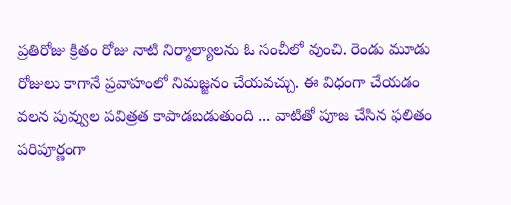ప్రతిరోజు క్రితం రోజు నాటి నిర్మాల్యాలను ఓ సంచీలో వుంచి. రెండు మూడు రోజులు కాగానే ప్రవాహంలో నిమజ్జనం చేయవచ్చు. ఈ విధంగా చేయడం వలన పువ్వుల పవిత్రత కాపాడబడుతుంది ... వాటితో పూజ చేసిన ఫలితం పరిపూర్ణంగా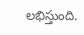లభిస్తుంది.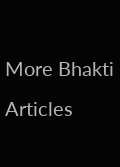More Bhakti Articles